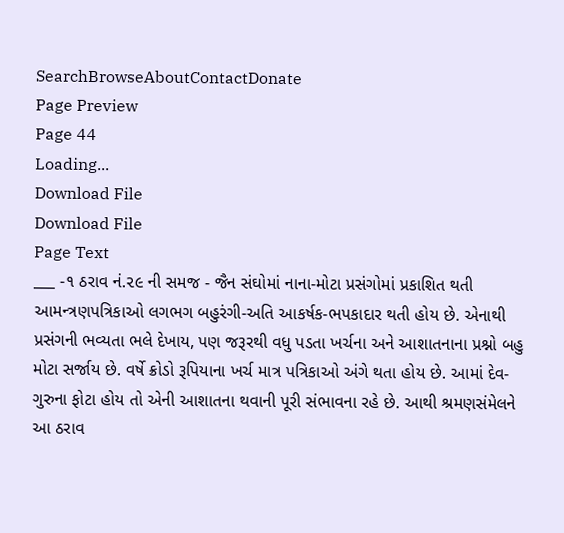SearchBrowseAboutContactDonate
Page Preview
Page 44
Loading...
Download File
Download File
Page Text
___ -૧ ઠરાવ નં.૨૯ ની સમજ - જૈન સંઘોમાં નાના-મોટા પ્રસંગોમાં પ્રકાશિત થતી આમન્ત્રણપત્રિકાઓ લગભગ બહુરંગી-અતિ આકર્ષક-ભપકાદાર થતી હોય છે. એનાથી પ્રસંગની ભવ્યતા ભલે દેખાય, પણ જરૂરથી વધુ પડતા ખર્ચના અને આશાતનાના પ્રશ્નો બહુ મોટા સર્જાય છે. વર્ષે ક્રોડો રૂપિયાના ખર્ચ માત્ર પત્રિકાઓ અંગે થતા હોય છે. આમાં દેવ-ગુરુના ફોટા હોય તો એની આશાતના થવાની પૂરી સંભાવના રહે છે. આથી શ્રમણસંમેલને આ ઠરાવ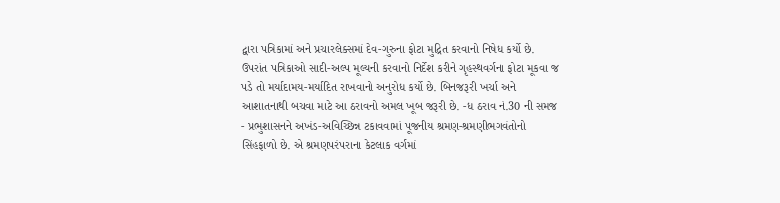દ્વારા પત્રિકામાં અને પ્રચારલેક્સમાં દેવ-ગુરુના ફોટા મુદ્રિત કરવાનો નિષેધ કર્યો છે. ઉપરાંત પત્રિકાઓ સાદી-અલ્પ મૂલ્યની કરવાનો નિર્દેશ કરીને ગૃહસ્થવર્ગના ફોટા મૂકવા જ પડે તો મર્યાદામય-મર્યાદિત રાખવાનો અનુરોધ કર્યો છે. બિનજરૂરી ખર્ચા અને આશાતનાથી બચવા માટે આ ઠરાવનો અમલ ખૂબ જરૂરી છે. -ધ ઠરાવ નં.30 ની સમજ - પ્રભુશાસનને અખંડ-અવિચ્છિન્ન ટકાવવામાં પૂજનીય શ્રમણ-શ્રમણીભગવંતોનો સિંહફાળો છે. એ શ્રમણપરંપરાના કેટલાક વર્ગમાં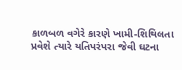કાળબળ વગેરે કારણે ખામી-શિથિલતા પ્રવેશે ત્યારે યતિપરંપરા જેવી ઘટના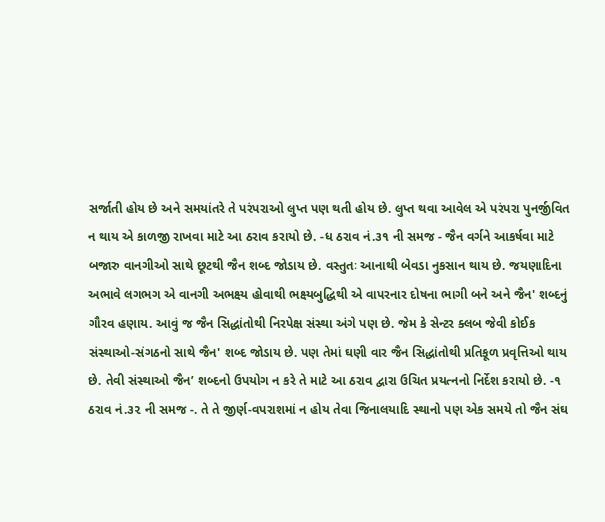સર્જાતી હોય છે અને સમયાંતરે તે પરંપરાઓ લુપ્ત પણ થતી હોય છે. લુપ્ત થવા આવેલ એ પરંપરા પુનર્જીવિત ન થાય એ કાળજી રાખવા માટે આ ઠરાવ કરાયો છે. -ધ ઠરાવ નં.૩૧ ની સમજ - જૈન વર્ગને આકર્ષવા માટે બજારુ વાનગીઓ સાથે છૂટથી જૈન શબ્દ જોડાય છે. વસ્તુતઃ આનાથી બેવડા નુકસાન થાય છે. જયણાદિના અભાવે લગભગ એ વાનગી અભક્ષ્ય હોવાથી ભક્ષ્યબુદ્ધિથી એ વાપરનાર દોષના ભાગી બને અને જૈન' શબ્દનું ગૌરવ હણાય. આવું જ જૈન સિદ્ધાંતોથી નિરપેક્ષ સંસ્થા અંગે પણ છે. જેમ કે સેન્ટર ક્લબ જેવી કોઈક સંસ્થાઓ-સંગઠનો સાથે જૈન' શબ્દ જોડાય છે. પણ તેમાં ઘણી વાર જૈન સિદ્ધાંતોથી પ્રતિકૂળ પ્રવૃત્તિઓ થાય છે. તેવી સંસ્થાઓ જૈન’ શબ્દનો ઉપયોગ ન કરે તે માટે આ ઠરાવ દ્વારા ઉચિત પ્રયત્નનો નિર્દેશ કરાયો છે. -૧ ઠરાવ નં.૩૨ ની સમજ -. તે તે જીર્ણ-વપરાશમાં ન હોય તેવા જિનાલયાદિ સ્થાનો પણ એક સમયે તો જૈન સંઘ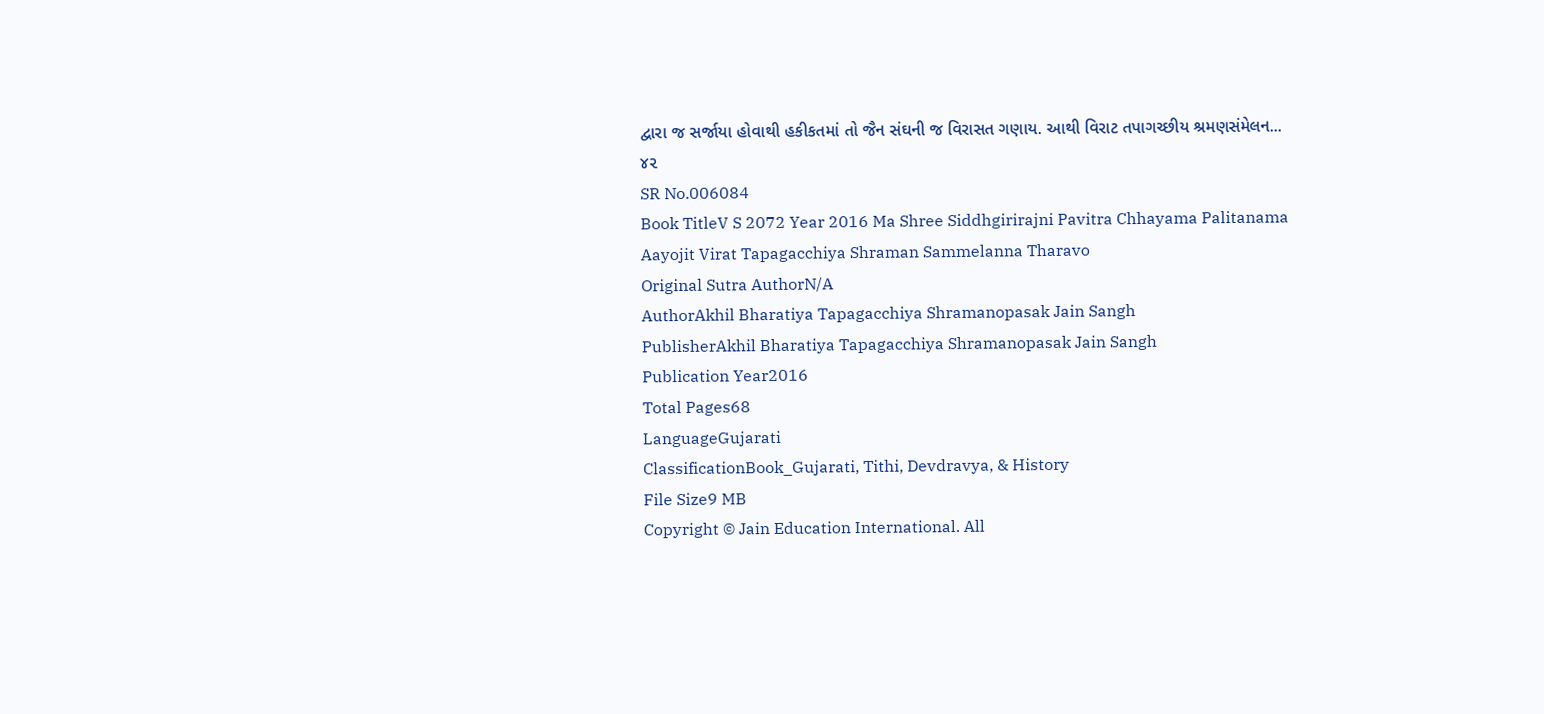દ્વારા જ સર્જાયા હોવાથી હકીકતમાં તો જૈન સંઘની જ વિરાસત ગણાય. આથી વિરાટ તપાગચ્છીય શ્રમણસંમેલન... ૪૨
SR No.006084
Book TitleV S 2072 Year 2016 Ma Shree Siddhgirirajni Pavitra Chhayama Palitanama Aayojit Virat Tapagacchiya Shraman Sammelanna Tharavo
Original Sutra AuthorN/A
AuthorAkhil Bharatiya Tapagacchiya Shramanopasak Jain Sangh
PublisherAkhil Bharatiya Tapagacchiya Shramanopasak Jain Sangh
Publication Year2016
Total Pages68
LanguageGujarati
ClassificationBook_Gujarati, Tithi, Devdravya, & History
File Size9 MB
Copyright © Jain Education International. All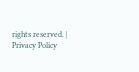rights reserved. | Privacy Policy